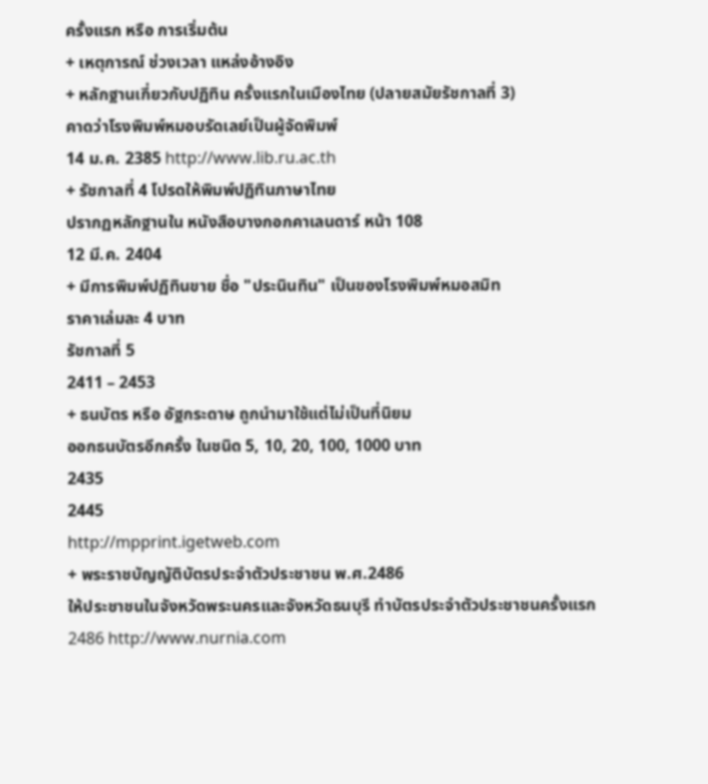ครั้งแรก หรือ การเริ่มต้น
+ เหตุการณ์ ช่วงเวลา แหล่งอ้างอิง
+ หลักฐานเกี่ยวกับปฏิทิน ครั้งแรกในเมืองไทย (ปลายสมัยรัชกาลที่ 3)
คาดว่าโรงพิมพ์หมอบรัดเลย์เป็นผู้จัดพิมพ์
14 ม.ค. 2385 http://www.lib.ru.ac.th
+ รัชกาลที่ 4 โปรดให้พิมพ์ปฏิทินภาษาไทย
ปรากฏหลักฐานใน หนังสือบางกอกคาเลนดาร์ หน้า 108
12 มี.ค. 2404
+ มีการพิมพ์ปฏิทินขาย ชื่อ "ประนินทิน" เป็นของโรงพิมพ์หมอสมิท
ราคาเล่มละ 4 บาท
รัชกาลที่ 5
2411 – 2453
+ ธนบัตร หรือ อัฐกระดาษ ถูกนำมาใช้แต่ไม่เป็นที่นิยม
ออกธนบัตรอีกครั้ง ในชนิด 5, 10, 20, 100, 1000 บาท
2435
2445
http://mpprint.igetweb.com
+ พระราชบัญญัติบัตรประจำตัวประชาชน พ.ศ.2486
ให้ประชาชนในจังหวัดพระนครและจังหวัดธนบุรี ทำบัตรประจำตัวประชาชนครั้งแรก
2486 http://www.nurnia.com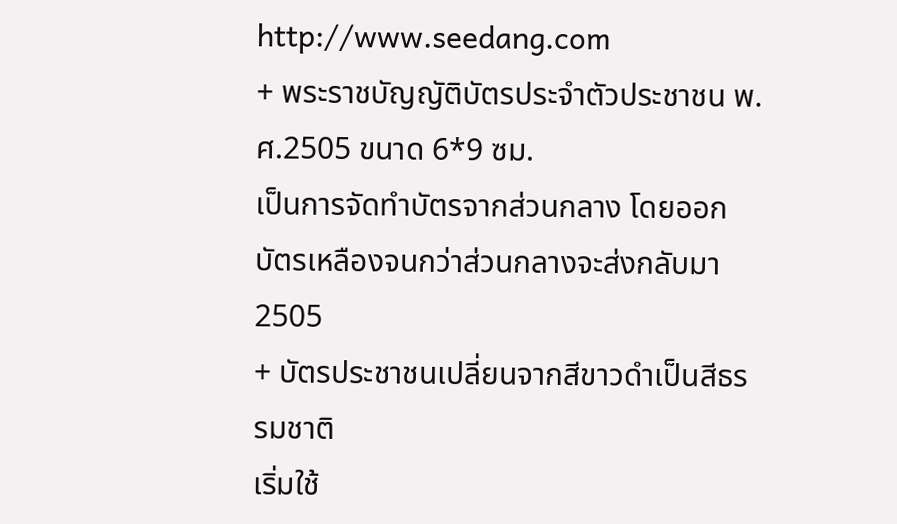http://www.seedang.com
+ พระราชบัญญัติบัตรประจำตัวประชาชน พ.ศ.2505 ขนาด 6*9 ซม.
เป็นการจัดทำบัตรจากส่วนกลาง โดยออกบัตรเหลืองจนกว่าส่วนกลางจะส่งกลับมา
2505
+ บัตรประชาชนเปลี่ยนจากสีขาวดำเป็นสีธรรมชาติ
เริ่มใช้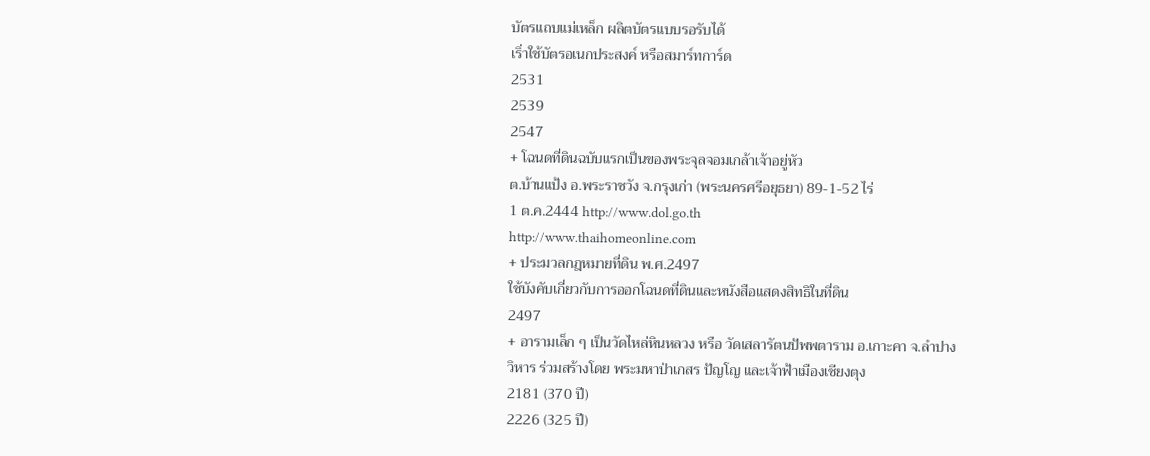บัตรแถบแม่เหล็ก ผลิตบัตรแบบรอรับได้
เริ่าใช้บัตรอเนกประสงค์ หรือสมาร์ทการ์ด
2531
2539
2547
+ โฉนดที่ดินฉบับแรกเป็นของพระจุลจอมเกล้าเจ้าอยู่หัว
ต.บ้านแป้ง อ.พระราชวัง จ.กรุงเก่า (พระนครศรีอยุธยา) 89-1-52 ไร่
1 ต.ค.2444 http://www.dol.go.th
http://www.thaihomeonline.com
+ ประมวลกฎหมายที่ดิน พ.ศ.2497
ใช้บังคับเกี่ยวกับการออกโฉนดที่ดินและหนังสือแสดงสิทธิในที่ดิน
2497
+ อารามเล็ก ๆ เป็นวัดไหล่หินหลวง หรือ วัดเสลารัตนปัพพตาราม อ.เกาะคา จ.ลำปาง
วิหาร ร่วมสร้างโดย พระมหาป่าเกสร ปัญโญ และเจ้าฟ้าเมืองเชียงตุง
2181 (370 ปี)
2226 (325 ปี)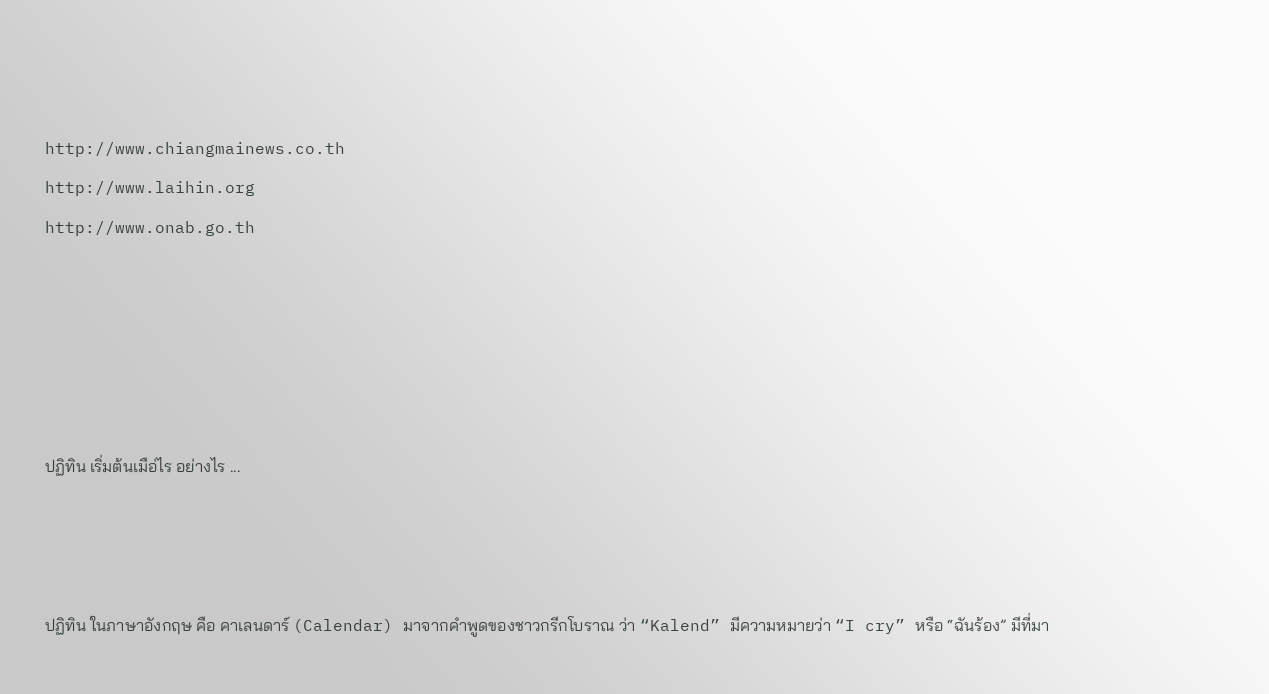http://www.chiangmainews.co.th
http://www.laihin.org
http://www.onab.go.th





ปฏิทิน เริ่มต้นเมือ่ไร อย่างไร ...



ปฏิทิน ในภาษาอังกฤษ คือ คาเลนดาร์ (Calendar) มาจากคำพูดของชาวกรีกโบราณ ว่า “Kalend” มีความหมายว่า “I cry” หรือ “ฉันร้อง” มีที่มา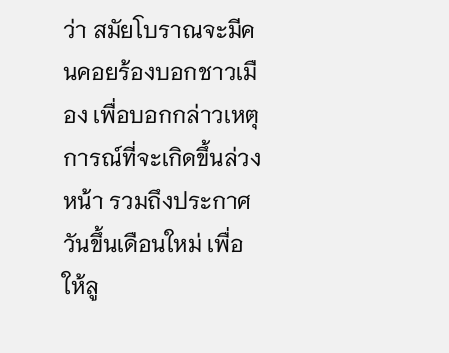ว่า สมัยโบราณจะมีคนคอยร้องบอกชาวเมือง เพื่อบอกกล่าวเหตุการณ์ที่จะเกิดขึ้นล่วงหน้า รวมถึงประกาศวันขึ้นเดือนใหม่ เพื่อให้ลู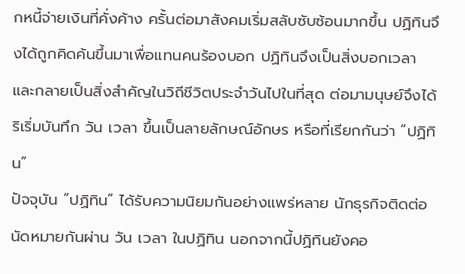กหนี้จ่ายเงินที่คั่งค้าง ครั้นต่อมาสังคมเริ่มสลับซับซ้อนมากขึ้น ปฏิทินจึงได้ถูกคิดค้นขึ้นมาเพื่อแทนคนร้องบอก ปฏิทินจึงเป็นสิ่งบอกเวลา และกลายเป็นสิ่งสำคัญในวิถีชีวิตประจำวันไปในที่สุด ต่อมามนุษย์จึงได้ริเริ่มบันทึก วัน เวลา ขึ้นเป็นลายลักษณ์อักษร หรือที่เรียกกันว่า “ปฏิทิน”
ปัจจุบัน “ปฏิทิน” ได้รับความนิยมกันอย่างแพร่หลาย นักธุรกิจติดต่อนัดหมายกันผ่าน วัน เวลา ในปฏิทิน นอกจากนี้ปฏิทินยังคอ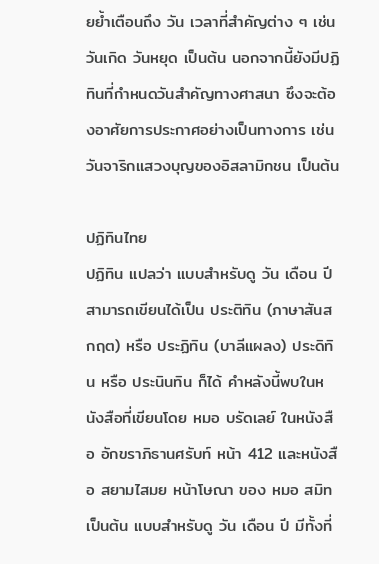ยย้ำเตือนถึง วัน เวลาที่สำคัญต่าง ๆ เช่น วันเกิด วันหยุด เป็นต้น นอกจากนี้ยังมีปฏิทินที่กำหนดวันสำคัญทางศาสนา ซึงจะต้องอาศัยการประกาศอย่างเป็นทางการ เช่น วันจาริกแสวงบุญของอิสลามิกชน เป็นต้น

ปฏิทินไทย
ปฏิทิน แปลว่า แบบสำหรับดู วัน เดือน ปี สามารถเขียนได้เป็น ประติทิน (ภาษาสันสกฤต) หรือ ประฏิทิน (บาลีแผลง) ประดิทิน หรือ ประนินทิน ก็ได้ คำหลังนี้พบในหนังสือที่เขียนโดย หมอ บรัดเลย์ ในหนังสือ อักขราภิธานศรับท์ หน้า 412 และหนังสือ สยามไสมย หน้าโษณา ของ หมอ สมิท เป็นต้น แบบสำหรับดู วัน เดือน ปี มีทั้งที่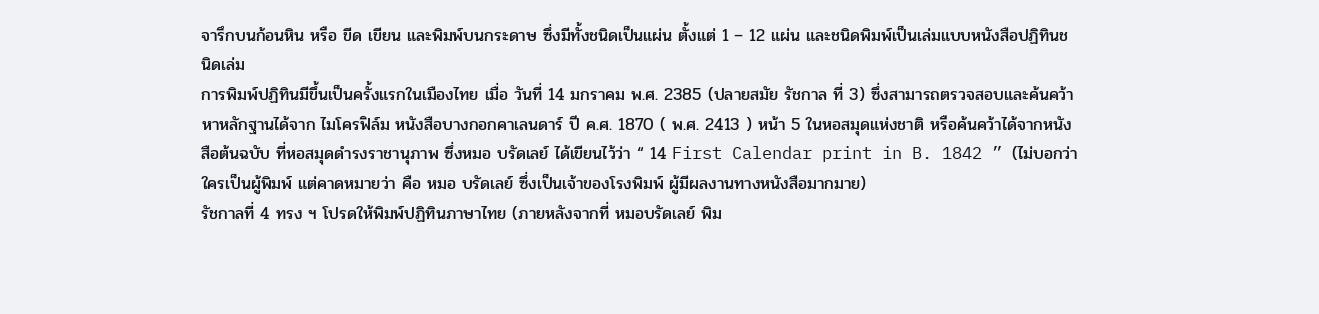จารึกบนก้อนหิน หรือ ขีด เขียน และพิมพ์บนกระดาษ ซึ่งมีทั้งชนิดเป็นแผ่น ตั้งแต่ 1 – 12 แผ่น และชนิดพิมพ์เป็นเล่มแบบหนังสือปฏิทินชนิดเล่ม
การพิมพ์ปฏิทินมีขึ้นเป็นครั้งแรกในเมืองไทย เมื่อ วันที่ 14 มกราคม พ.ศ. 2385 (ปลายสมัย รัชกาล ที่ 3) ซึ่งสามารถตรวจสอบและค้นคว้าหาหลักฐานได้จาก ไมโครฟิล์ม หนังสือบางกอกคาเลนดาร์ ปี ค.ศ. 1870 ( พ.ศ. 2413 ) หน้า 5 ในหอสมุดแห่งชาติ หรือค้นคว้าได้จากหนังสือต้นฉบับ ที่หอสมุดดำรงราชานุภาพ ซึ่งหมอ บรัดเลย์ ได้เขียนไว้ว่า “ 14 First Calendar print in B. 1842 ” (ไม่บอกว่าใครเป็นผู้พิมพ์ แต่คาดหมายว่า คือ หมอ บรัดเลย์ ซึ่งเป็นเจ้าของโรงพิมพ์ ผู้มีผลงานทางหนังสือมากมาย)
รัชกาลที่ 4 ทรง ฯ โปรดให้พิมพ์ปฏิทินภาษาไทย (ภายหลังจากที่ หมอบรัดเลย์ พิม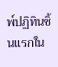พ์ปฏิทินชิ้นแรกใน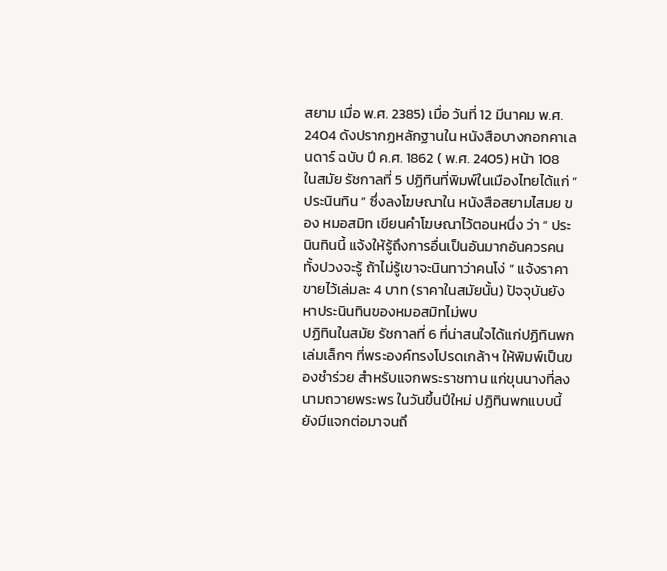สยาม เมื่อ พ.ศ. 2385) เมื่อ วันที่ 12 มีนาคม พ.ศ. 2404 ดังปรากฏหลักฐานใน หนังสือบางกอกคาเลนดาร์ ฉบับ ปี ค.ศ. 1862 ( พ.ศ. 2405) หน้า 108
ในสมัย รัชกาลที่ 5 ปฏิทินที่พิมพ์ในเมืองไทยได้แก่ “ ประนินทิน ” ซึ่งลงโฆษณาใน หนังสือสยามไสมย ของ หมอสมิท เขียนคำโฆษณาไว้ตอนหนึ่ง ว่า “ ประนินทินนี้ แจ้งให้รู้ถึงการอื่นเป็นอันมากอันควรคนทั้งปวงจะรู้ ถ้าไม่รู้เขาจะนินทาว่าคนโง่ ” แจ้งราคาขายไว้เล่มละ 4 บาท (ราคาในสมัยนั้น) ปัจจุบันยังหาประนินทินของหมอสมิทไม่พบ
ปฏิทินในสมัย รัชกาลที่ 6 ที่น่าสนใจได้แก่ปฏิทินพกเล่มเล็กๆ ที่พระองค์ทรงโปรดเกล้าฯ ให้พิมพ์เป็นของชำร่วย สำหรับแจกพระราชทาน แก่ขุนนางที่ลงนามถวายพระพร ในวันขึ้นปีใหม่ ปฏิทินพกแบบนี้ยังมีแจกต่อมาจนถึ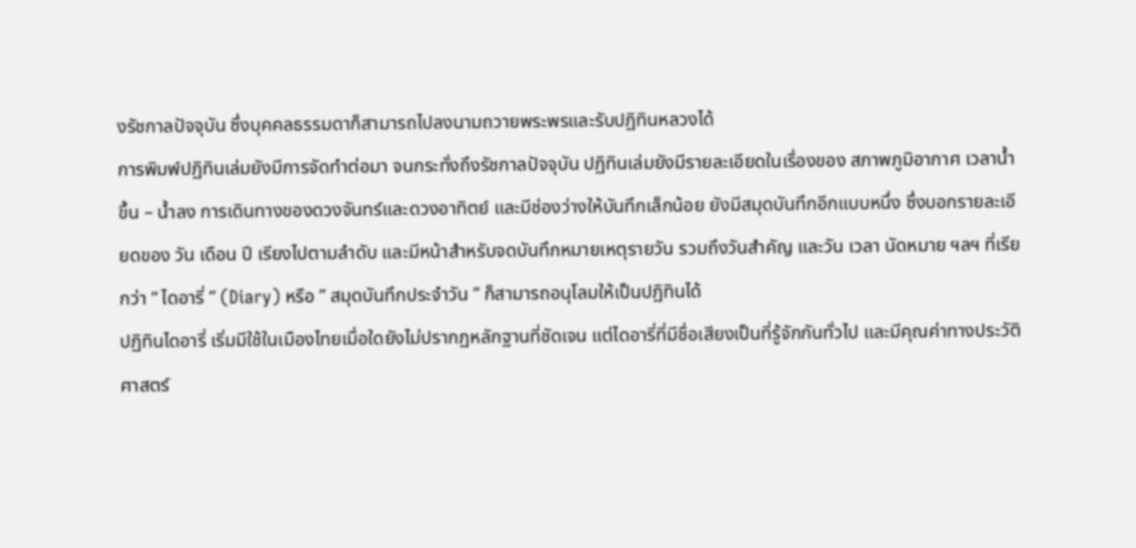งรัชกาลปัจจุบัน ซึ่งบุคคลธรรมดาก็สามารถไปลงนามถวายพระพรและรับปฏิทินหลวงได้
การพิมพ์ปฏิทินเล่มยังมีการจัดทำต่อมา จนกระทั่งถึงรัชกาลปัจจุบัน ปฏิทินเล่มยังมีรายละเอียดในเรื่องของ สภาพภูมิอากาศ เวลาน้ำขึ้น – น้ำลง การเดินทางของดวงจันทร์และดวงอาทิตย์ และมีช่องว่างให้บันทึกเล็กน้อย ยังมีสมุดบันทึกอีกแบบหนึ่ง ซึ่งบอกรายละเอียดของ วัน เดือน ปี เรียงไปตามลำดับ และมีหน้าสำหรับจดบันทึกหมายเหตุรายวัน รวมถึงวันสำคัญ และวัน เวลา นัดหมาย ฯลฯ ที่เรียกว่า “ ไดอารี่ ” (Diary) หรือ ” สมุดบันทึกประจำวัน ” ก็สามารถอนุโลมให้เป็นปฏิทินได้
ปฏิทินไดอารี่ เริ่มมีใช้ในเมืองไทยเมื่อใดยังไม่ปรากฏหลักฐานที่ชัดเจน แต่ไดอารี่ที่มีชื่อเสียงเป็นที่รู้จักกันทั่วไป และมีคุณค่าทางประวัติศาสตร์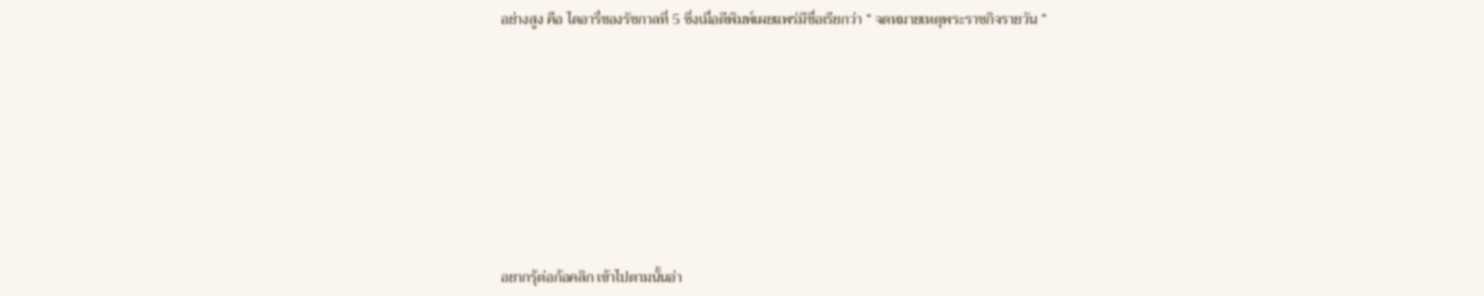อย่างสูง คือ ไดอารี่ของรัชกาลที่ 5 ซึ่งเมื่อตีพิมพ์เผยแพร่มีชื่อเรียกว่า “ จดหมายเหตุพระราชกิจรายวัน ”









อยากรุ้ต่อก้อคลิก เข้าไปตามนั้นอ่า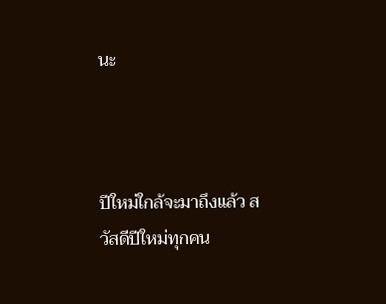นะ



ปีใหม่ใกล้จะมาถึงแล้ว สวัสดีปีใหม่ทุกคน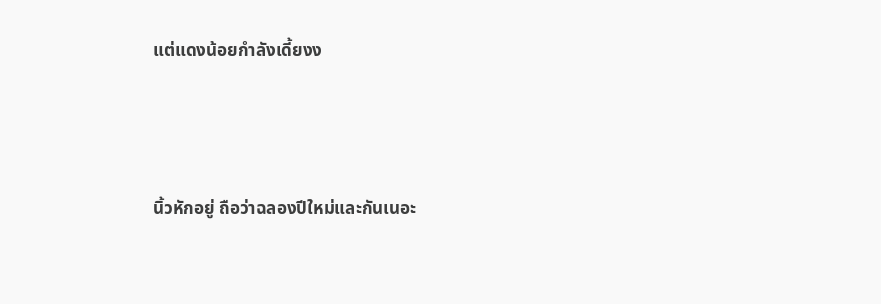แต่แดงน้อยกำลังเดี้ยงง



นิ้วหักอยู่ ถือว่าฉลองปีใหม่และกันเนอะ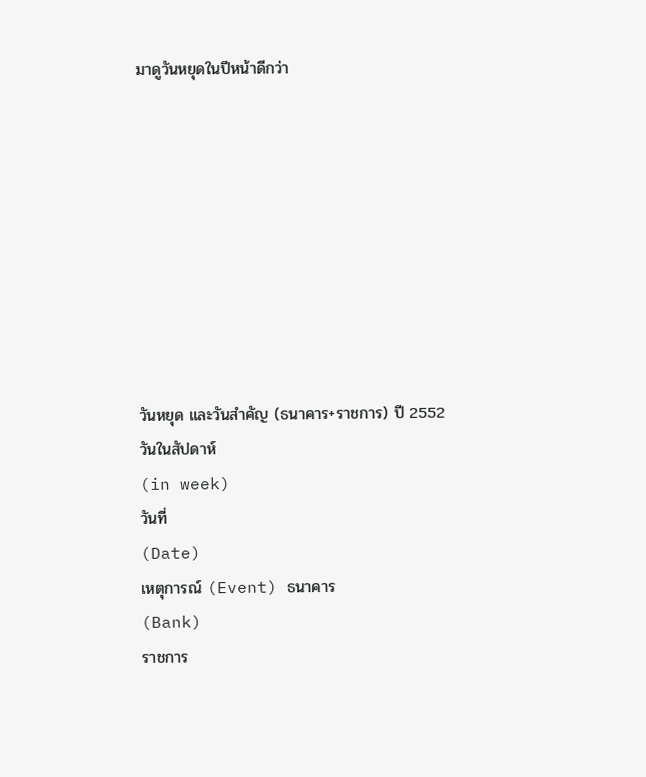มาดูวันหยุดในปีหน้าดีกว่า









วันหยุด และวันสำคัญ (ธนาคาร+ราชการ) ปี 2552
วันในสัปดาห์
(in week)
วันที่
(Date)
เหตุการณ์ (Event) ธนาคาร
(Bank)
ราชการ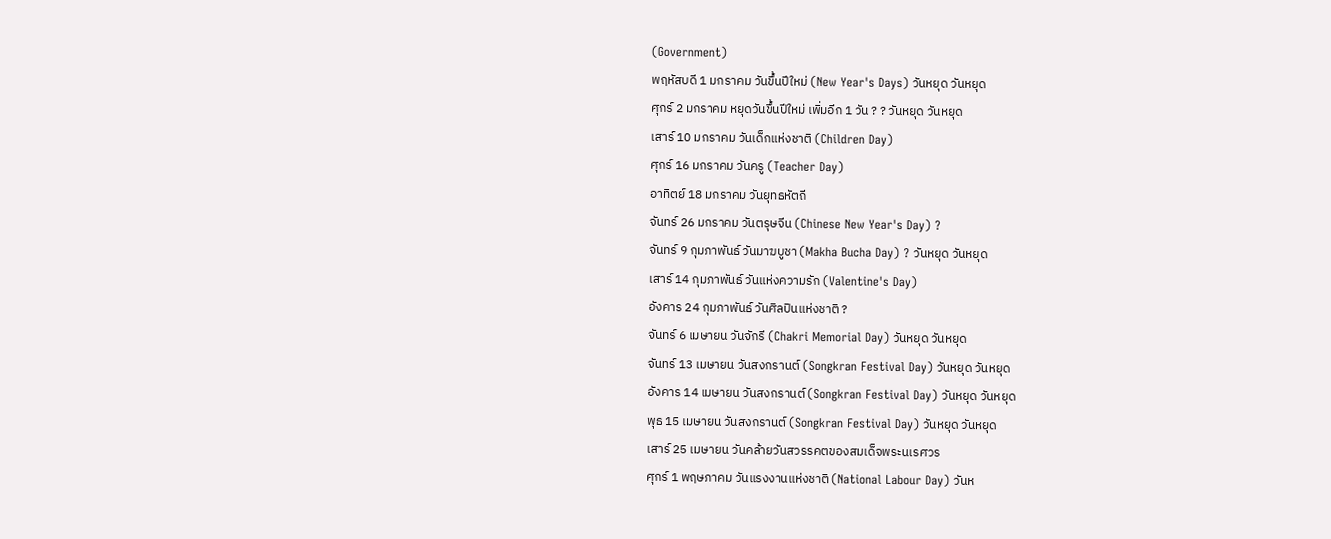(Government)
พฤหัสบดี 1 มกราคม วันขึ้นปีใหม่ (New Year's Days) วันหยุด วันหยุด
ศุกร์ 2 มกราคม หยุดวันขึ้นปีใหม่ เพิ่มอีก 1 วัน ? ? วันหยุด วันหยุด
เสาร์ 10 มกราคม วันเด็กแห่งชาติ (Children Day)
ศุกร์ 16 มกราคม วันครู (Teacher Day)
อาทิตย์ 18 มกราคม วันยุทธหัตถี
จันทร์ 26 มกราคม วันตรุษจีน (Chinese New Year's Day) ?
จันทร์ 9 กุมภาพันธ์ วันมาฆบูชา (Makha Bucha Day) ? วันหยุด วันหยุด
เสาร์ 14 กุมภาพันธ์ วันแห่งความรัก (Valentine's Day)
อังคาร 24 กุมภาพันธ์ วันศิลปินแห่งชาติ ?
จันทร์ 6 เมษายน วันจักรี (Chakri Memorial Day) วันหยุด วันหยุด
จันทร์ 13 เมษายน วันสงกรานต์ (Songkran Festival Day) วันหยุด วันหยุด
อังคาร 14 เมษายน วันสงกรานต์ (Songkran Festival Day) วันหยุด วันหยุด
พุธ 15 เมษายน วันสงกรานต์ (Songkran Festival Day) วันหยุด วันหยุด
เสาร์ 25 เมษายน วันคล้ายวันสวรรคตของสมเด็จพระนเรศวร
ศุกร์ 1 พฤษภาคม วันแรงงานแห่งชาติ (National Labour Day) วันห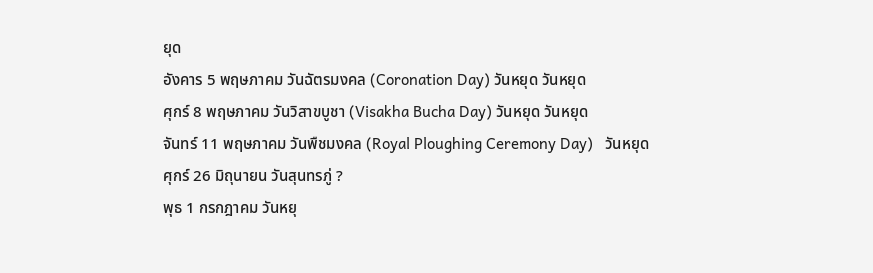ยุด
อังคาร 5 พฤษภาคม วันฉัตรมงคล (Coronation Day) วันหยุด วันหยุด
ศุกร์ 8 พฤษภาคม วันวิสาขบูชา (Visakha Bucha Day) วันหยุด วันหยุด
จันทร์ 11 พฤษภาคม วันพืชมงคล (Royal Ploughing Ceremony Day)   วันหยุด
ศุกร์ 26 มิถุนายน วันสุนทรภู่ ?
พุธ 1 กรกฎาคม วันหยุ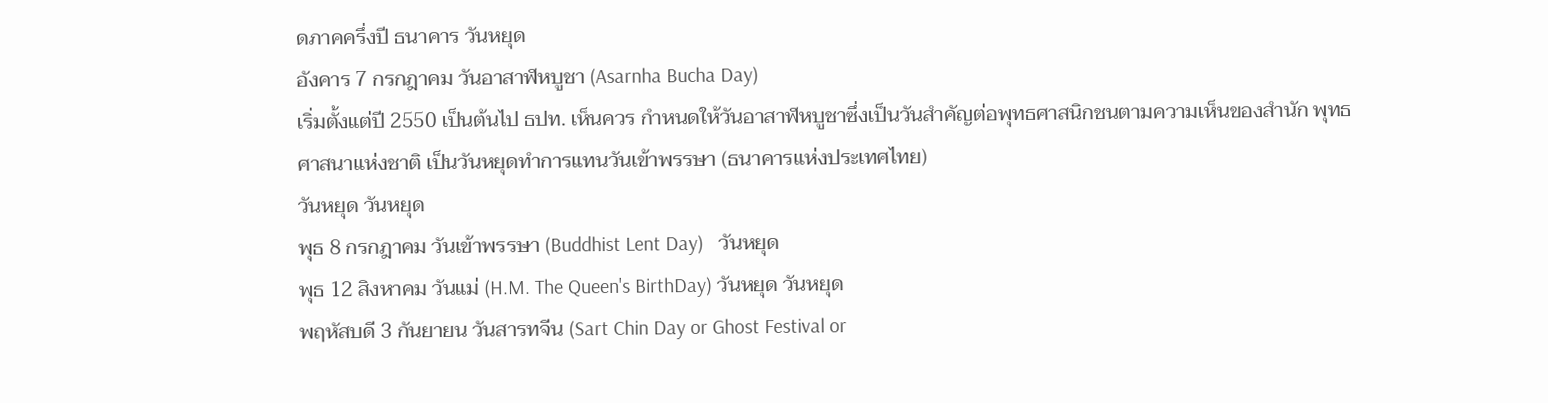ดภาคครึ่งปี ธนาคาร วันหยุด
อังคาร 7 กรกฎาคม วันอาสาฬหบูชา (Asarnha Bucha Day)
เริ่มตั้งแต่ปี 2550 เป็นต้นไป ธปท. เห็นควร กำหนดให้วันอาสาฬหบูชาซึ่งเป็นวันสำคัญต่อพุทธศาสนิกชนตามความเห็นของสำนัก พุทธศาสนาแห่งชาติ เป็นวันหยุดทำการแทนวันเข้าพรรษา (ธนาคารแห่งประเทศไทย)
วันหยุด วันหยุด
พุธ 8 กรกฎาคม วันเข้าพรรษา (Buddhist Lent Day)   วันหยุด
พุธ 12 สิงหาคม วันแม่ (H.M. The Queen's BirthDay) วันหยุด วันหยุด
พฤหัสบดี 3 กันยายน วันสารทจีน (Sart Chin Day or Ghost Festival or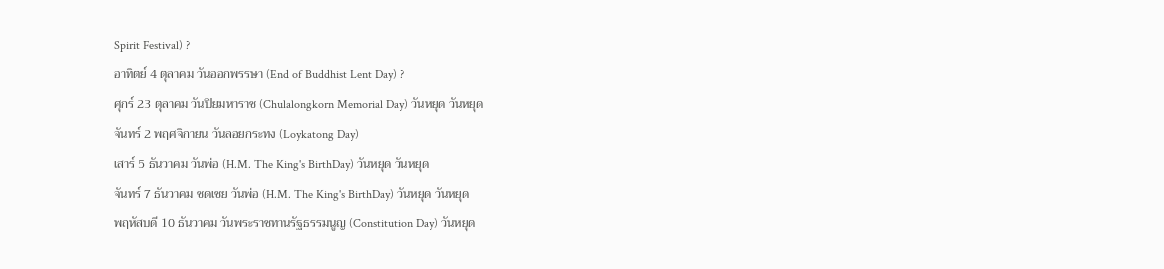Spirit Festival) ?
อาทิตย์ 4 ตุลาคม วันออกพรรษา (End of Buddhist Lent Day) ?
ศุกร์ 23 ตุลาคม วันปิยมหาราช (Chulalongkorn Memorial Day) วันหยุด วันหยุด
จันทร์ 2 พฤศจิกายน วันลอยกระทง (Loykatong Day)
เสาร์ 5 ธันวาคม วันพ่อ (H.M. The King's BirthDay) วันหยุด วันหยุด
จันทร์ 7 ธันวาคม ชดเชย วันพ่อ (H.M. The King's BirthDay) วันหยุด วันหยุด
พฤหัสบดี 10 ธันวาคม วันพระราชทานรัฐธรรมนูญ (Constitution Day) วันหยุด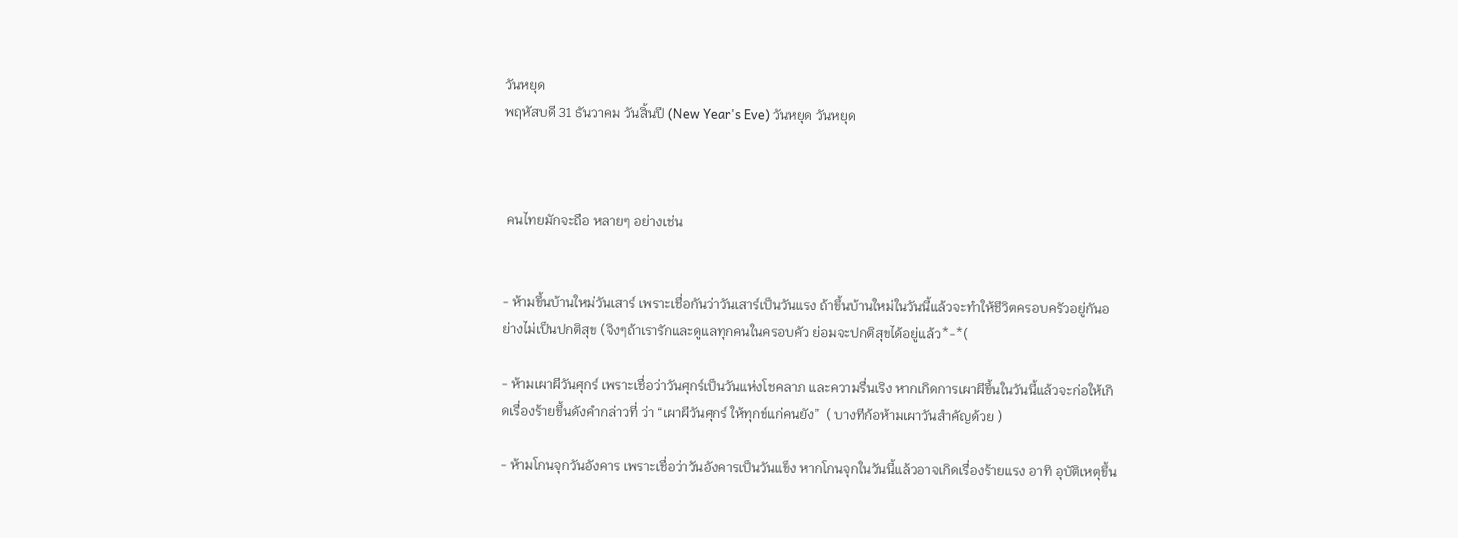วันหยุด
พฤหัสบดี 31 ธันวาคม วันสิ้นปี (New Year's Eve) วันหยุด วันหยุด



 คนไทยมักจะถือ หลายๆ อย่างเช่น


- ห้ามขึ้นบ้านใหม่วันเสาร์ เพราะเชื่อกันว่าวันเสาร์เป็นวันแรง ถ้าขึ้นบ้านใหม่ในวันนี้แล้วจะทำให้ชีวิตครอบครัวอยู่กันอย่างไม่เป็นปกติสุข (จิงๆถ้าเรารักและดูแลทุกคนในครอบคัว ย่อมจะปกติสุขได้อยู่แล้ว*-*(

- ห้ามเผาผีวันศุกร์ เพราะเชื่อว่าวันศุกร์เป็นวันแห่งโชคลาภ และความรื่นเริง หากเกิดการเผาผีขึ้นในวันนี้แล้วจะก่อให้เกิดเรื่องร้ายขึ้นดังคำกล่าวที่ ว่า “เผาผีวันศุกร์ ให้ทุกข์แก่คนยัง”  ( บางทีก้อห้ามเผาวันสำคัญด้วย )

- ห้ามโกนจุกวันอังคาร เพราะเชื่อว่าวันอังคารเป็นวันแข็ง หากโกนจุกในวันนี้แล้วอาจเกิดเรื่องร้ายแรง อาทิ อุบัติเหตุขึ้น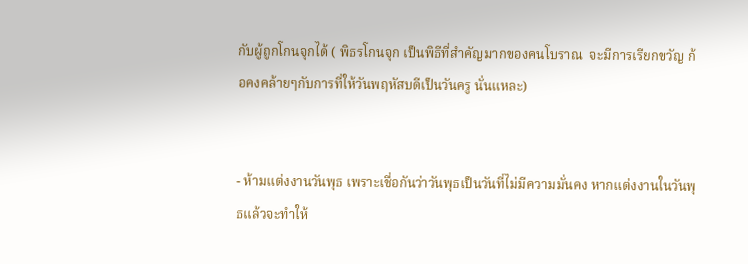กับผู้ถูกโกนจุกได้ ( พิธรโกนจุก เป็นพิธีที่สำคัญมากของคนโบราณ  จะมีการเรียกขวัญ ก้อคงคล้ายๆกับการที่ให้วันพฤหัสบดีเป็นวันครู นั่นแหละ)


- ห้ามแต่งงานวันพุธ เพราะเชื่อกันว่าวันพุธเป็นวันที่ไม่มีความมั่นคง หากแต่งงานในวันพุธแล้วจะทำให้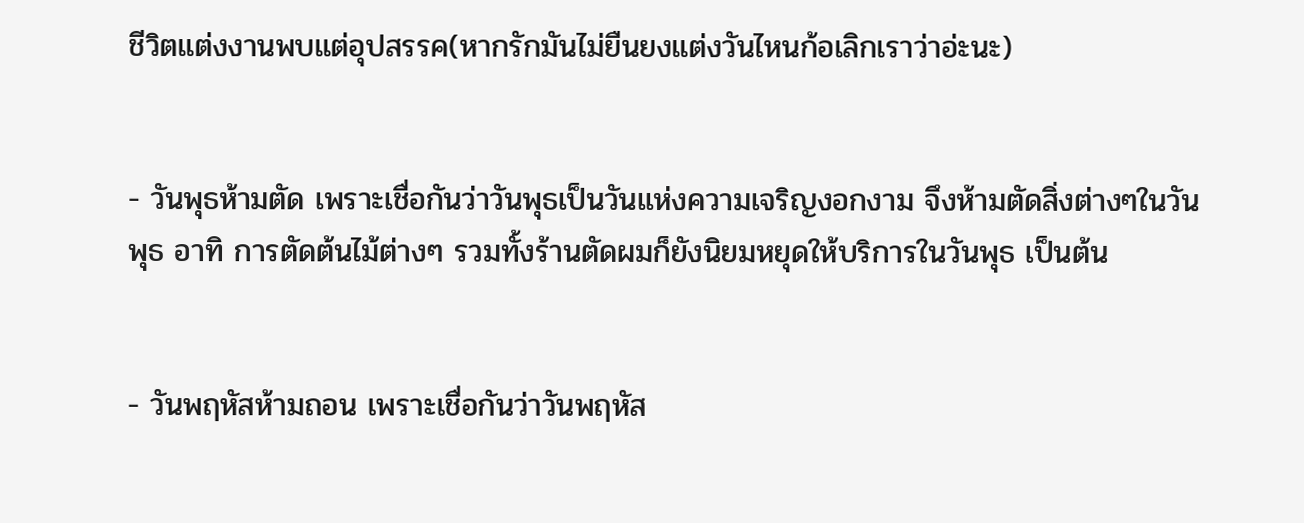ชีวิตแต่งงานพบแต่อุปสรรค(หากรักมันไม่ยืนยงแต่งวันไหนก้อเลิกเราว่าอ่ะนะ)


- วันพุธห้ามตัด เพราะเชื่อกันว่าวันพุธเป็นวันแห่งความเจริญงอกงาม จึงห้ามตัดสิ่งต่างๆในวันพุธ อาทิ การตัดต้นไม้ต่างๆ รวมทั้งร้านตัดผมก็ยังนิยมหยุดให้บริการในวันพุธ เป็นต้น


- วันพฤหัสห้ามถอน เพราะเชื่อกันว่าวันพฤหัส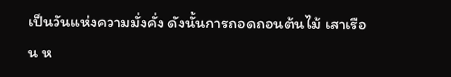เป็นวันแห่งความมั่งคั่ง ดังนั้นการถอดถอนต้นไม้ เสาเรือน ห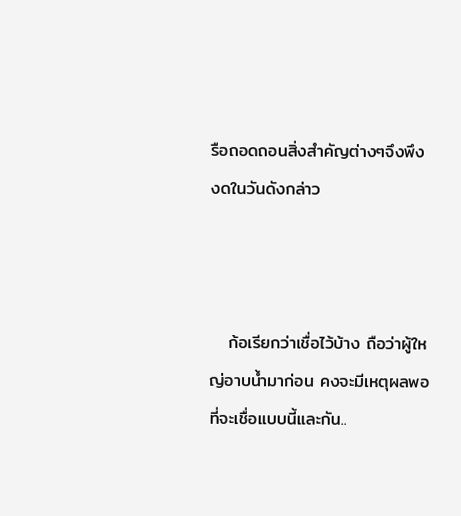รือถอดถอนสิ่งสำคัญต่างๆจึงพึงงดในวันดังกล่าว



   ก้อเรียกว่าเชื่อไว้บ้าง ถือว่าผู้ใหญ่อาบน้ำมาก่อน คงจะมีเหตุผลพอที่จะเชื่อแบบนี้และกัน..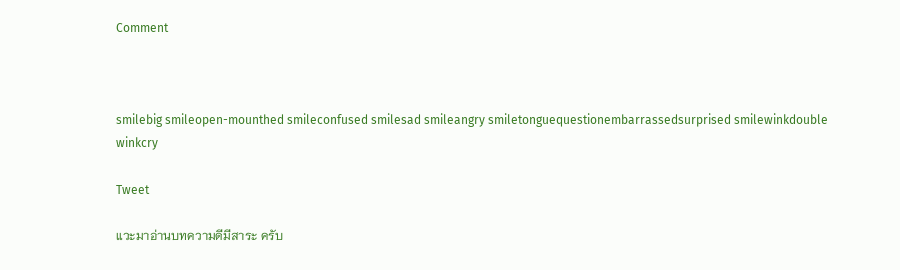Comment



smilebig smileopen-mounthed smileconfused smilesad smileangry smiletonguequestionembarrassedsurprised smilewinkdouble winkcry

Tweet

แวะมาอ่านบทความดีมีสาระ ครับ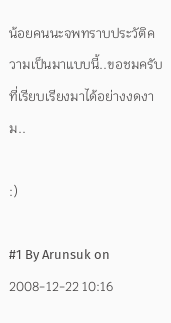น้อยคนนะจพทราบประวัติความเป็นมาแบบนี้..ขอชมครับ ที่เรียบเรียงมาได้อย่างงดงาม..

:)

#1 By Arunsuk on 2008-12-22 10:16